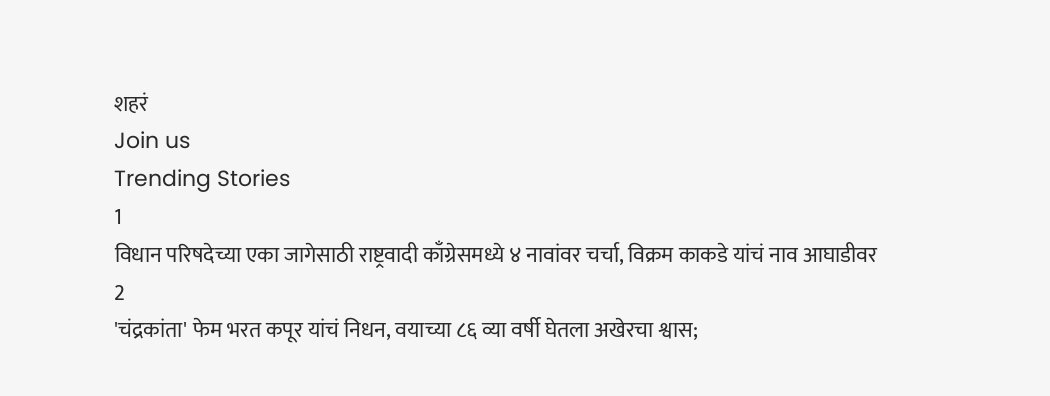शहरं
Join us
Trending Stories
1
विधान परिषदेच्या एका जागेसाठी राष्ट्रवादी काँग्रेसमध्ये ४ नावांवर चर्चा, विक्रम काकडे यांचं नाव आघाडीवर
2
'चंद्रकांता' फेम भरत कपूर यांचं निधन, वयाच्या ८६ व्या वर्षी घेतला अखेरचा श्वास;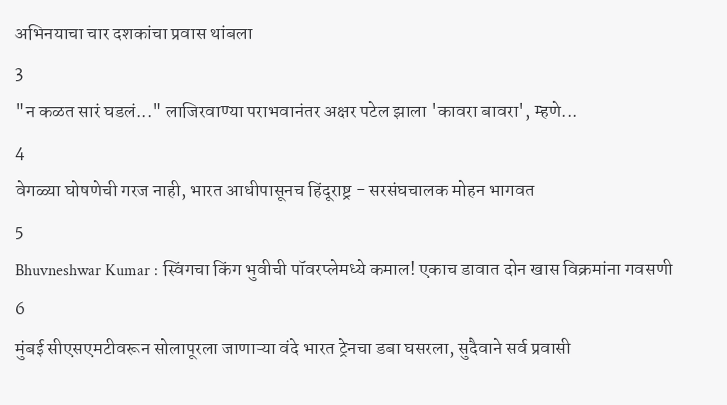अभिनयाचा चार दशकांचा प्रवास थांबला
3
"न कळत सारं घडलं..." लाजिरवाण्या पराभवानंतर अक्षर पटेल झाला 'कावरा बावरा', म्हणे...
4
वेगळ्या घोषणेची गरज नाही, भारत आधीपासूनच हिंदूराष्ट्र - सरसंघचालक मोहन भागवत
5
Bhuvneshwar Kumar : स्विंगचा किंग भुवीची पॉवरप्लेमध्ये कमाल! एकाच डावात दोन खास विक्रमांना गवसणी
6
मुंबई सीएसएमटीवरून सोलापूरला जाणाऱ्या वंदे भारत ट्रेनचा डबा घसरला, सुदैवाने सर्व प्रवासी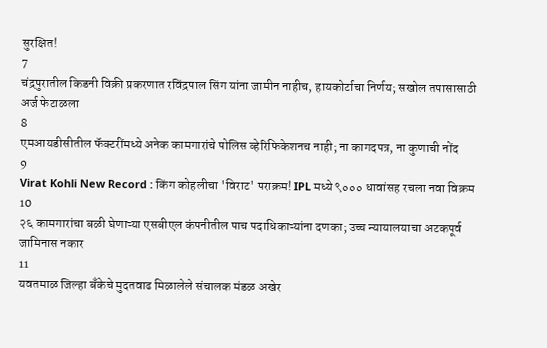सुरक्षित!
7
चंद्रपुरातील किडनी विक्री प्रकरणात रविंद्रपाल सिंग यांना जामीन नाहीच, हायकोर्टाचा निर्णय; सखोल तपासासाठी अर्ज फेटाळला
8
एमआयडीसीतील फॅक्टरींमध्ये अनेक कामगारांचे पोलिस व्हेरिफिकेशनच नाही; ना कागदपत्र, ना कुणाची नोंद
9
Virat Kohli New Record : किंग कोहलीचा 'विराट' पराक्रम! IPL मध्ये ९००० धावांसह रचला नवा विक्रम
10
२६ कामगारांचा बळी घेणाऱ्या एसबीएल कंपनीतील पाच पदाधिकाऱ्यांना दणका; उच्च न्यायालयाचा अटकपूर्व जामिनास नकार
11
यवतमाळ जिल्हा बँकेचे मुदतवाढ मिळालेले संचालक मंडळ अखेर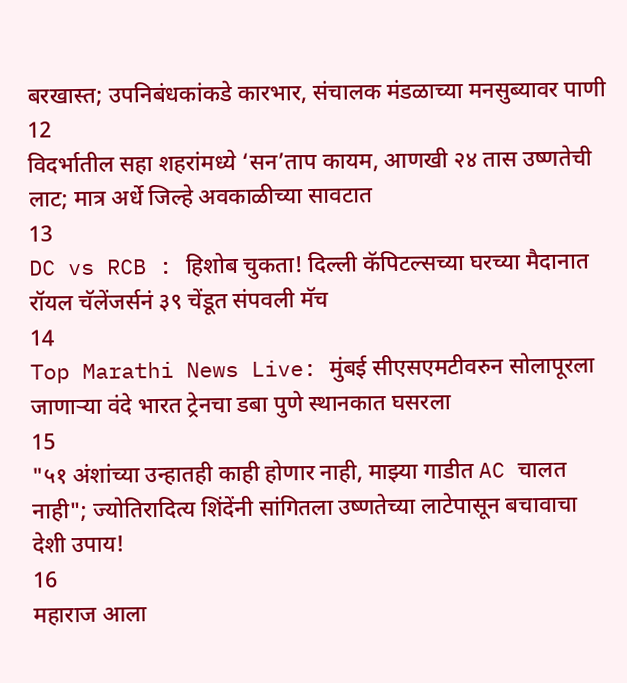बरखास्त; उपनिबंधकांकडे कारभार, संचालक मंडळाच्या मनसुब्यावर पाणी
12
विदर्भातील सहा शहरांमध्ये ‘सन’ताप कायम, आणखी २४ तास उष्णतेची लाट; मात्र अर्धे जिल्हे अवकाळीच्या सावटात
13
DC vs RCB : हिशोब चुकता! दिल्ली कॅपिटल्सच्या घरच्या मैदानात रॉयल चॅलेंजर्सनं ३९ चेंडूत संपवली मॅच
14
Top Marathi News Live: मुंबई सीएसएमटीवरुन सोलापूरला जाणाऱ्या वंदे भारत ट्रेनचा डबा पुणे स्थानकात घसरला
15
"५१ अंशांच्या उन्हातही काही होणार नाही, माझ्या गाडीत AC चालत नाही"; ज्योतिरादित्य शिंदेंनी सांगितला उष्णतेच्या लाटेपासून बचावाचा देशी उपाय!
16
महाराज आला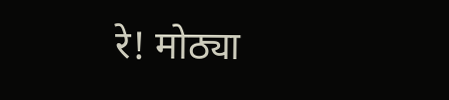रे! मोठ्या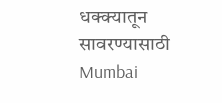धक्क्यातून सावरण्यासाठी Mumbai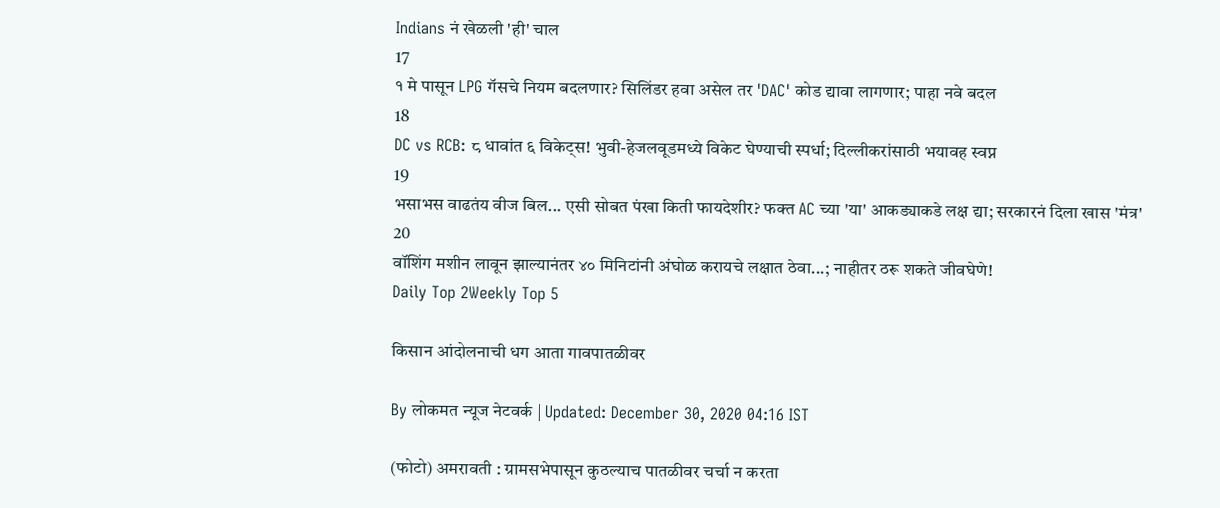Indians नं खेळली 'ही' चाल
17
१ मे पासून LPG गॅसचे नियम बदलणार? सिलिंडर हवा असेल तर 'DAC' कोड द्यावा लागणार; पाहा नवे बदल
18
DC vs RCB: ८ धावांत ६ विकेट्स! भुवी-हेजलवूडमध्ये विकेट घेण्याची स्पर्धा; दिल्लीकरांसाठी भयावह स्वप्न
19
भसाभस वाढतंय वीज बिल... एसी सोबत पंखा किती फायदेशीर? फक्त AC च्या 'या' आकड्याकडे लक्ष द्या; सरकारनं दिला खास 'मंत्र'
20
वॉशिंग मशीन लावून झाल्यानंतर ४० मिनिटांनी अंघोळ करायचे लक्षात ठेवा...; नाहीतर ठरू शकते जीवघेणे!
Daily Top 2Weekly Top 5

किसान आंदोलनाची धग आता गावपातळीवर

By लोकमत न्यूज नेटवर्क | Updated: December 30, 2020 04:16 IST

(फोटो) अमरावती : ग्रामसभेपासून कुठल्याच पातळीवर चर्चा न करता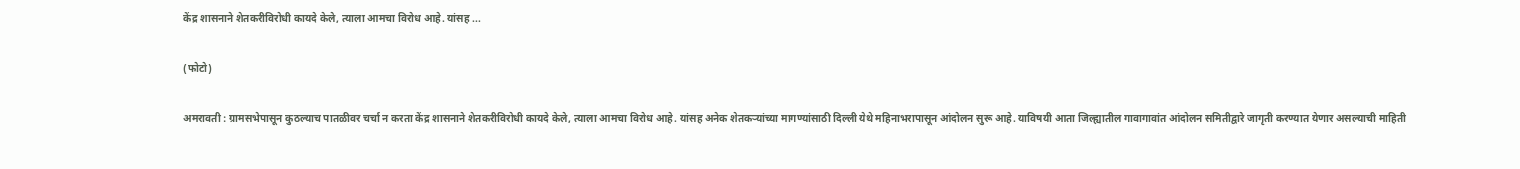केंद्र शासनाने शेतकरीविरोधी कायदे केले, त्याला आमचा विरोध आहे. यांसह ...

(फोटो)

अमरावती : ग्रामसभेपासून कुठल्याच पातळीवर चर्चा न करता केंद्र शासनाने शेतकरीविरोधी कायदे केले, त्याला आमचा विरोध आहे. यांसह अनेक शेतकऱ्यांच्या मागण्यांसाठी दिल्ली येथे महिनाभरापासून आंदोलन सुरू आहे. याविषयी आता जिल्ह्यातील गावागावांत आंदोलन समितीद्वारे जागृती करण्यात येणार असल्याची माहिती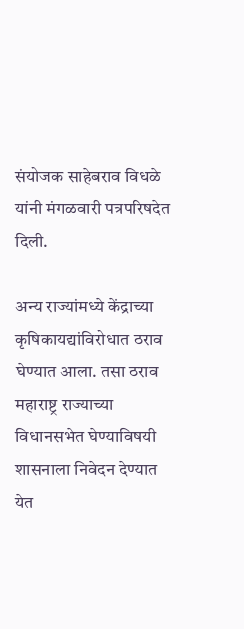संयोजक साहेबराव विधळे यांनी मंगळवारी पत्रपरिषदेत दिली.

अन्य राज्यांमध्ये केंद्राच्या कृषिकायद्यांविरोधात ठराव घेण्यात आला. तसा ठराव महाराष्ट्र राज्याच्या विधानसभेत घेण्याविषयी शासनाला निवेदन देण्यात येत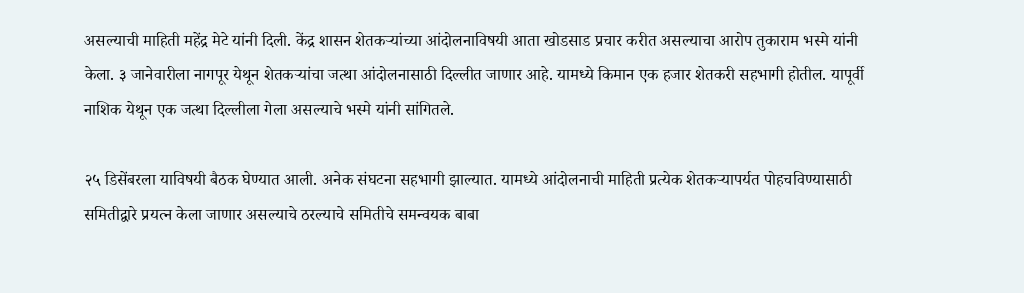असल्याची माहिती महेंद्र मेटे यांनी दिली. केंद्र शासन शेतकऱ्यांच्या आंदोलनाविषयी आता खोडसाड प्रचार करीत असल्याचा आरोप तुकाराम भस्मे यांनी केला. ३ जानेवारीला नागपूर येथून शेतकऱ्यांचा जत्था आंदोलनासाठी दिल्लीत जाणार आहे. यामध्ये किमान एक हजार शेतकरी सहभागी होतील. यापूर्वी नाशिक येथून एक जत्था दिल्लीला गेला असल्याचे भस्मे यांनी सांगितले.

२५ डिसेंबरला याविषयी बैठक घेण्यात आली. अनेक संघटना सहभागी झाल्यात. यामध्ये आंदोलनाची माहिती प्रत्येक शेतकऱ्यापर्यत पोहचविण्यासाठी समितीद्वारे प्रयत्न केला जाणार असल्याचे ठरल्याचे समितीचे समन्वयक बाबा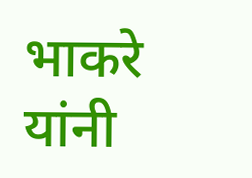भाकरे यांनी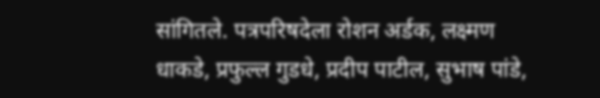सांगितले. पत्रपरिषदेला रोशन अर्डक, लक्ष्मण धाकडे, प्रफुल्ल गुडधे, प्रदीप पाटील, सुभाष पांडे,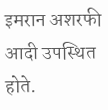इमरान अशरफी आदी उपस्थित होते.